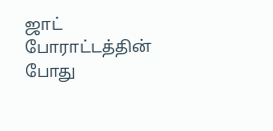ஜாட் போராட்டத்தின் போது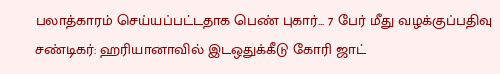பலாத்காரம் செய்யப்பட்டதாக பெண் புகார்... 7 பேர் மீது வழக்குப்பதிவு
சண்டிகர்: ஹரியானாவில் இடஒதுக்கீடு கோரி ஜாட்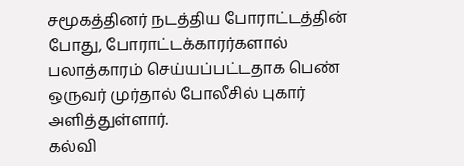சமூகத்தினர் நடத்திய போராட்டத்தின் போது, போராட்டக்காரர்களால் பலாத்காரம் செய்யப்பட்டதாக பெண் ஒருவர் முர்தால் போலீசில் புகார் அளித்துள்ளார்.
கல்வி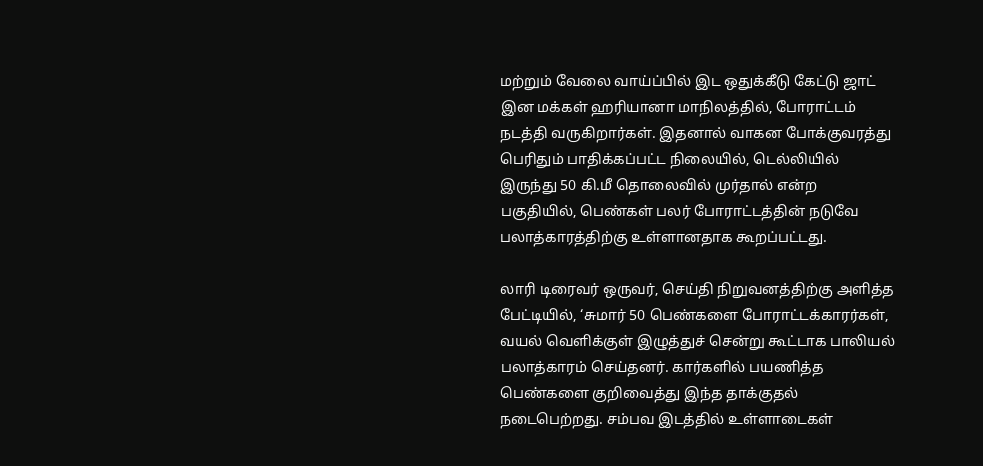மற்றும் வேலை வாய்ப்பில் இட ஒதுக்கீடு கேட்டு ஜாட் இன மக்கள் ஹரியானா மாநிலத்தில், போராட்டம் நடத்தி வருகிறார்கள். இதனால் வாகன போக்குவரத்து பெரிதும் பாதிக்கப்பட்ட நிலையில், டெல்லியில் இருந்து 50 கி.மீ தொலைவில் முர்தால் என்ற பகுதியில், பெண்கள் பலர் போராட்டத்தின் நடுவே பலாத்காரத்திற்கு உள்ளானதாக கூறப்பட்டது.

லாரி டிரைவர் ஒருவர், செய்தி நிறுவனத்திற்கு அளித்த பேட்டியில், ‘சுமார் 50 பெண்களை போராட்டக்காரர்கள், வயல் வெளிக்குள் இழுத்துச் சென்று கூட்டாக பாலியல் பலாத்காரம் செய்தனர். கார்களில் பயணித்த பெண்களை குறிவைத்து இந்த தாக்குதல் நடைபெற்றது. சம்பவ இடத்தில் உள்ளாடைகள்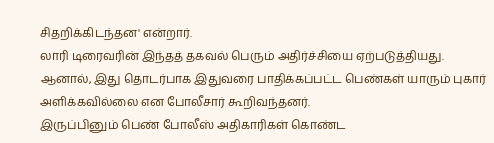சிதறிக்கிடந்தன' என்றார்.
லாரி டிரைவரின் இந்தத் தகவல் பெரும் அதிர்ச்சியை ஏற்படுத்தியது. ஆனால், இது தொடர்பாக இதுவரை பாதிக்கப்பட்ட பெண்கள் யாரும் புகார் அளிக்கவில்லை என போலீசார் கூறிவந்தனர்.
இருப்பினும் பெண் போலீஸ் அதிகாரிகள் கொண்ட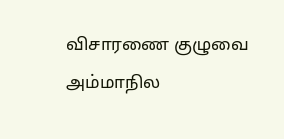விசாரணை குழுவை அம்மாநில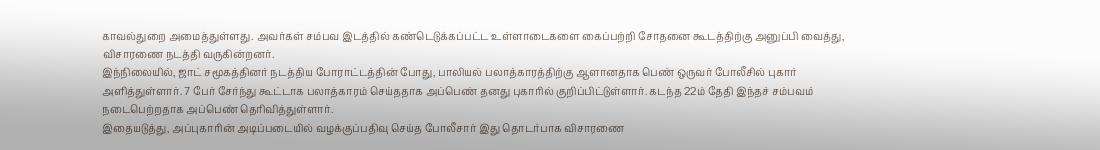காவல்துறை அமைத்துள்ளது. அவர்கள் சம்பவ இடத்தில் கண்டெடுக்கப்பட்ட உள்ளாடைகளை கைப்பற்றி சோதனை கூடத்திற்கு அனுப்பி வைத்து, விசாரணை நடத்தி வருகின்றனர்.
இந்நிலையில், ஜாட் சமூகத்தினர் நடத்திய போராட்டத்தின் போது, பாலியல் பலாத்காரத்திற்கு ஆளானதாக பெண் ஒருவர் போலீசில் புகார் அளித்துள்ளார். 7 பேர் சேர்ந்து கூட்டாக பலாத்காரம் செய்ததாக அப்பெண் தனது புகாரில் குறிப்பிட்டுள்ளார். கடந்த 22ம் தேதி இந்தச் சம்பவம் நடைபெற்றதாக அப்பெண் தெரிவித்துள்ளார்.
இதையடுத்து, அப்புகாரின் அடிப்படையில் வழக்குப்பதிவு செய்த போலீசார் இது தொடர்பாக விசாரணை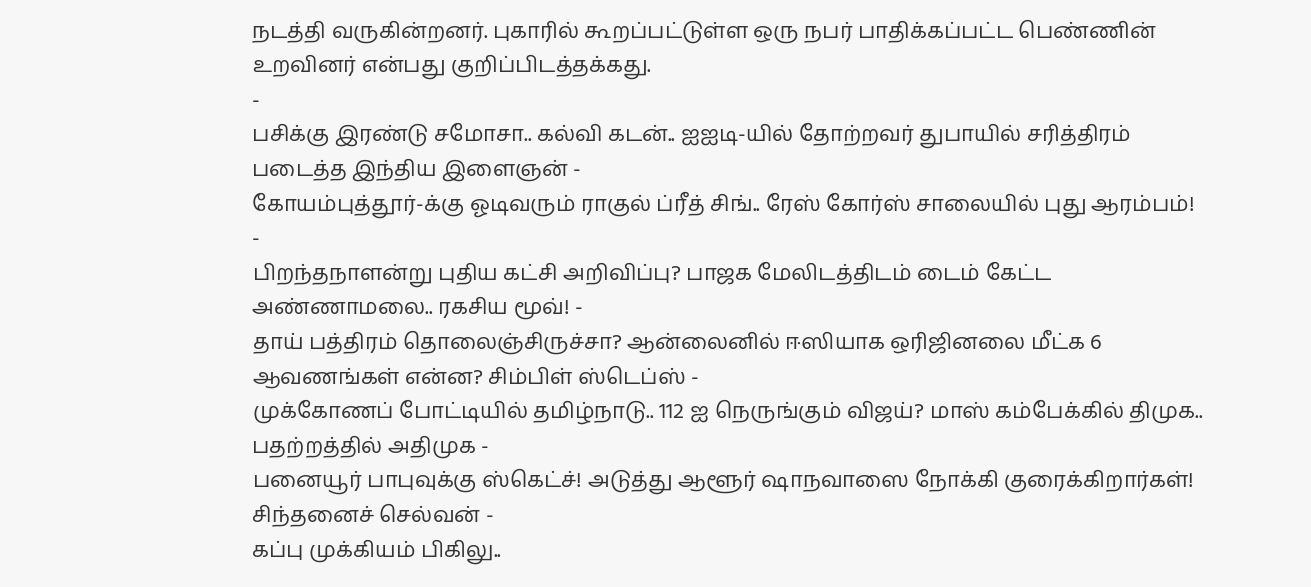நடத்தி வருகின்றனர். புகாரில் கூறப்பட்டுள்ள ஒரு நபர் பாதிக்கப்பட்ட பெண்ணின் உறவினர் என்பது குறிப்பிடத்தக்கது.
-
பசிக்கு இரண்டு சமோசா.. கல்வி கடன்.. ஐஐடி-யில் தோற்றவர் துபாயில் சரித்திரம் படைத்த இந்திய இளைஞன் -
கோயம்புத்தூர்-க்கு ஓடிவரும் ராகுல் ப்ரீத் சிங்.. ரேஸ் கோர்ஸ் சாலையில் புது ஆரம்பம்! -
பிறந்தநாளன்று புதிய கட்சி அறிவிப்பு? பாஜக மேலிடத்திடம் டைம் கேட்ட அண்ணாமலை.. ரகசிய மூவ்! -
தாய் பத்திரம் தொலைஞ்சிருச்சா? ஆன்லைனில் ஈஸியாக ஒரிஜினலை மீட்க 6 ஆவணங்கள் என்ன? சிம்பிள் ஸ்டெப்ஸ் -
முக்கோணப் போட்டியில் தமிழ்நாடு.. 112 ஐ நெருங்கும் விஜய்? மாஸ் கம்பேக்கில் திமுக.. பதற்றத்தில் அதிமுக -
பனையூர் பாபுவுக்கு ஸ்கெட்ச்! அடுத்து ஆளூர் ஷாநவாஸை நோக்கி குரைக்கிறார்கள்! சிந்தனைச் செல்வன் -
கப்பு முக்கியம் பிகிலு..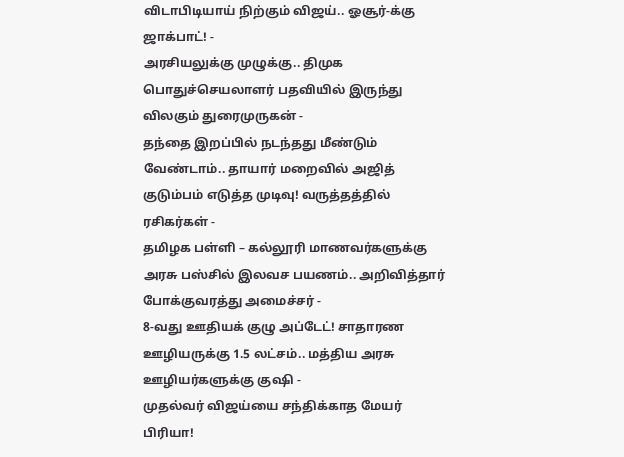விடாபிடியாய் நிற்கும் விஜய்.. ஓசூர்-க்கு ஜாக்பாட்! -
அரசியலுக்கு முழுக்கு.. திமுக பொதுச்செயலாளர் பதவியில் இருந்து விலகும் துரைமுருகன் -
தந்தை இறப்பில் நடந்தது மீண்டும் வேண்டாம்.. தாயார் மறைவில் அஜித் குடும்பம் எடுத்த முடிவு! வருத்தத்தில் ரசிகர்கள் -
தமிழக பள்ளி – கல்லூரி மாணவர்களுக்கு அரசு பஸ்சில் இலவச பயணம்.. அறிவித்தார் போக்குவரத்து அமைச்சர் -
8-வது ஊதியக் குழு அப்டேட்! சாதாரண ஊழியருக்கு 1.5 லட்சம்.. மத்திய அரசு ஊழியர்களுக்கு குஷி -
முதல்வர் விஜய்யை சந்திக்காத மேயர் பிரியா!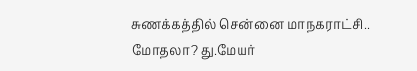சுணக்கத்தில் சென்னை மாநகராட்சி.. மோதலா? து.மேயர்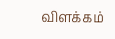விளக்கம்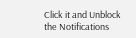Click it and Unblock the Notifications